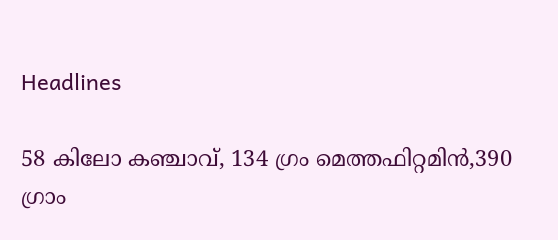Headlines

58 കിലോ കഞ്ചാവ്, 134 ഗ്രം മെത്തഫിറ്റമിന്‍,390 ഗ്രാം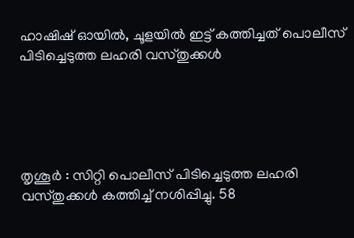ഹാഷിഷ് ഓയില്‍, ചൂളയില്‍ ഇട്ട് കത്തിച്ചത് പൊലീസ് പിടിച്ചെടുത്ത ലഹരി വസ്തുക്കള്‍





തൃശൂര്‍ : സിറ്റി പൊലീസ് പിടിച്ചെടുത്ത ലഹരി വസ്തുക്കള്‍ കത്തിച്ച് നശിപ്പിച്ചു. 58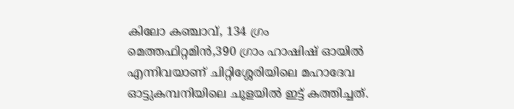കിലോ കഞ്ചാവ്, 134 ഗ്രം മെത്തഫിറ്റമിന്‍,390 ഗ്രാം ഹാഷിഷ് ഓയില്‍ എന്നിവയാണ് ചിറ്റിശ്ശേരിയിലെ മഹാദേവ ഓട്ടുകമ്പനിയിലെ ചൂളയില്‍ ഇട്ട് കത്തിച്ചത്.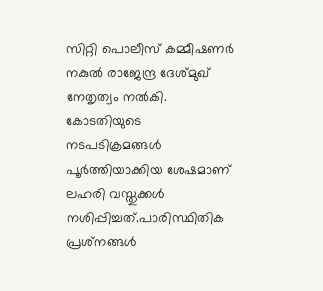സിറ്റി പൊലീസ് കമ്മീഷണര്‍ നകുല്‍ രാജേന്ദ്ര ദേശ്മുഖ് നേതൃത്വം നല്‍കി. കോടതിയുടെ നടപടിക്രമങ്ങള്‍ പൂര്‍ത്തിയാക്കിയ ശേഷമാണ് ലഹരി വസ്തുക്കള്‍ നശിപ്പിച്ചത്.പാരിസ്ഥിതിക പ്രശ്‌നങ്ങള്‍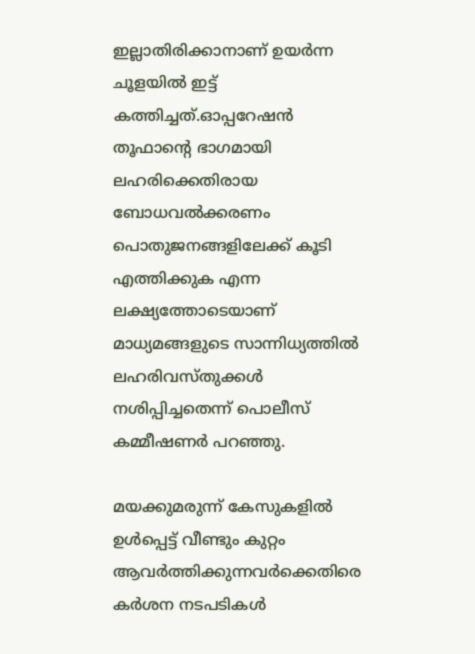ഇല്ലാതിരിക്കാനാണ് ഉയര്‍ന്ന ചൂളയില്‍ ഇട്ട് കത്തിച്ചത്.ഓപ്പറേഷന്‍ തൂഫാന്റെ ഭാഗമായി ലഹരിക്കെതിരായ ബോധവല്‍ക്കരണം പൊതുജനങ്ങളിലേക്ക് കൂടി എത്തിക്കുക എന്ന ലക്ഷ്യത്തോടെയാണ് മാധ്യമങ്ങളുടെ സാന്നിധ്യത്തില്‍ ലഹരിവസ്തുക്കള്‍ നശിപ്പിച്ചതെന്ന് പൊലീസ് കമ്മീഷണര്‍ പറഞ്ഞു.

മയക്കുമരുന്ന് കേസുകളില്‍ ഉള്‍പ്പെട്ട് വീണ്ടും കുറ്റം ആവര്‍ത്തിക്കുന്നവര്‍ക്കെതിരെ കര്‍ശന നടപടികള്‍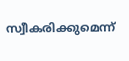സ്വീകരിക്കുമെന്ന്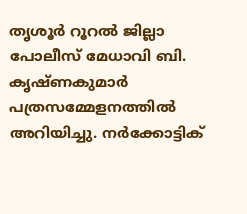തൃശൂര്‍ റൂറല്‍ ജില്ലാ പോലീസ് മേധാവി ബി. കൃഷ്ണകുമാര്‍ പത്രസമ്മേളനത്തില്‍ അറിയിച്ചു. നര്‍ക്കോട്ടിക്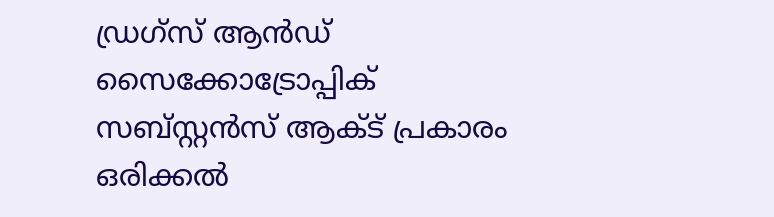ഡ്രഗ്‌സ് ആന്‍ഡ് സൈക്കോട്രോപ്പിക് സബ്സ്റ്റന്‍സ് ആക്ട് പ്രകാരം ഒരിക്കല്‍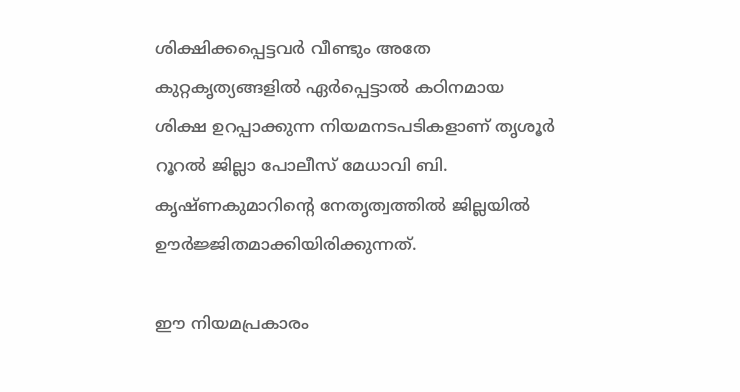ശിക്ഷിക്കപ്പെട്ടവര്‍ വീണ്ടും അതേ കുറ്റകൃത്യങ്ങളില്‍ ഏര്‍പ്പെട്ടാല്‍ കഠിനമായ ശിക്ഷ ഉറപ്പാക്കുന്ന നിയമനടപടികളാണ് തൃശൂര്‍ റൂറല്‍ ജില്ലാ പോലീസ് മേധാവി ബി. കൃഷ്ണകുമാറിന്റെ നേതൃത്വത്തില്‍ ജില്ലയില്‍ ഊര്‍ജ്ജിതമാക്കിയിരിക്കുന്നത്.

ഈ നിയമപ്രകാരം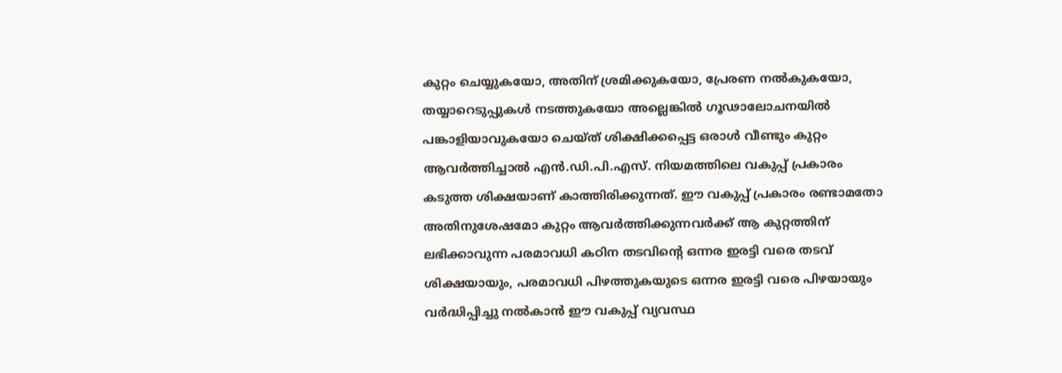കുറ്റം ചെയ്യുകയോ, അതിന് ശ്രമിക്കുകയോ, പ്രേരണ നല്‍കുകയോ, തയ്യാറെടുപ്പുകള്‍ നടത്തുകയോ അല്ലെങ്കില്‍ ഗൂഢാലോചനയില്‍ പങ്കാളിയാവുകയോ ചെയ്ത് ശിക്ഷിക്കപ്പെട്ട ഒരാള്‍ വീണ്ടും കുറ്റം ആവര്‍ത്തിച്ചാല്‍ എന്‍.ഡി.പി.എസ്. നിയമത്തിലെ വകുപ്പ് പ്രകാരം കടുത്ത ശിക്ഷയാണ് കാത്തിരിക്കുന്നത്. ഈ വകുപ്പ് പ്രകാരം രണ്ടാമതോ അതിനുശേഷമോ കുറ്റം ആവര്‍ത്തിക്കുന്നവര്‍ക്ക് ആ കുറ്റത്തിന് ലഭിക്കാവുന്ന പരമാവധി കഠിന തടവിന്റെ ഒന്നര ഇരട്ടി വരെ തടവ് ശിക്ഷയായും, പരമാവധി പിഴത്തുകയുടെ ഒന്നര ഇരട്ടി വരെ പിഴയായും വര്‍ദ്ധിപ്പിച്ചു നല്‍കാന്‍ ഈ വകുപ്പ് വ്യവസ്ഥ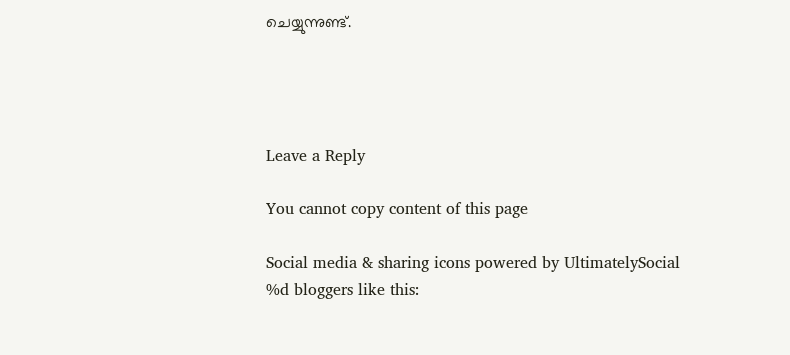ചെയ്യുന്നുണ്ട്.




Leave a Reply

You cannot copy content of this page

Social media & sharing icons powered by UltimatelySocial
%d bloggers like this: